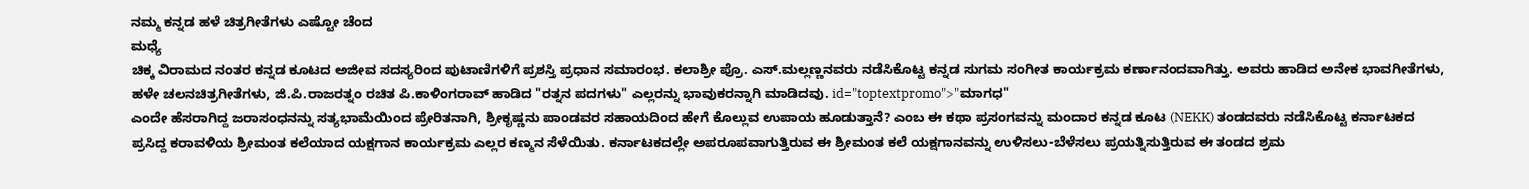ನಮ್ಮ ಕನ್ನಡ ಹಳೆ ಚಿತ್ರಗೀತೆಗಳು ಎಷ್ಟೋ ಚೆಂದ
ಮಧ್ಯೆ
ಚಿಕ್ಕ ವಿರಾಮದ ನಂತರ ಕನ್ನಡ ಕೂಟದ ಅಜೀವ ಸದಸ್ಯರಿಂದ ಪುಟಾಣಿಗಳಿಗೆ ಪ್ರಶಸ್ತಿ ಪ್ರಧಾನ ಸಮಾರಂಭ. ಕಲಾಶ್ರೀ ಪ್ರೊ. ಎಸ್.ಮಲ್ಲಣ್ಣನವರು ನಡೆಸಿಕೊಟ್ಟ ಕನ್ನಡ ಸುಗಮ ಸಂಗೀತ ಕಾರ್ಯಕ್ರಮ ಕರ್ಣಾನಂದವಾಗಿತ್ತು. ಅವರು ಹಾಡಿದ ಅನೇಕ ಭಾವಗೀತೆಗಳು, ಹಳೇ ಚಲನಚಿತ್ರಗೀತೆಗಳು, ಜಿ.ಪಿ.ರಾಜರತ್ನಂ ರಚಿತ ಪಿ.ಕಾಳಿಂಗರಾವ್ ಹಾಡಿದ "ರತ್ನನ ಪದಗಳು" ಎಲ್ಲರನ್ನು ಭಾವುಕರನ್ನಾಗಿ ಮಾಡಿದವು. id="toptextpromo">"ಮಾಗಧ"
ಎಂದೇ ಹೆಸರಾಗಿದ್ದ ಜರಾಸಂಧನನ್ನು ಸತ್ಯಭಾಮೆಯಿಂದ ಪ್ರೇರಿತನಾಗಿ, ಶ್ರೀಕೃಷ್ಣನು ಪಾಂಡವರ ಸಹಾಯದಿಂದ ಹೇಗೆ ಕೊಲ್ಲುವ ಉಪಾಯ ಹೂಡುತ್ತಾನೆ? ಎಂಬ ಈ ಕಥಾ ಪ್ರಸಂಗವನ್ನು ಮಂದಾರ ಕನ್ನಡ ಕೂಟ (NEKK) ತಂಡದವರು ನಡೆಸಿಕೊಟ್ಟ ಕರ್ನಾಟಕದ ಪ್ರಸಿದ್ದ ಕರಾವಳಿಯ ಶ್ರೀಮಂತ ಕಲೆಯಾದ ಯಕ್ಷಗಾನ ಕಾರ್ಯಕ್ರಮ ಎಲ್ಲರ ಕಣ್ಮನ ಸೆಳೆಯಿತು. ಕರ್ನಾಟಕದಲ್ಲೇ ಅಪರೂಪವಾಗುತ್ತಿರುವ ಈ ಶ್ರೀಮಂತ ಕಲೆ ಯಕ್ಷಗಾನವನ್ನು ಉಳಿಸಲು-ಬೆಳೆಸಲು ಪ್ರಯತ್ನಿಸುತ್ತಿರುವ ಈ ತಂಡದ ಶ್ರಮ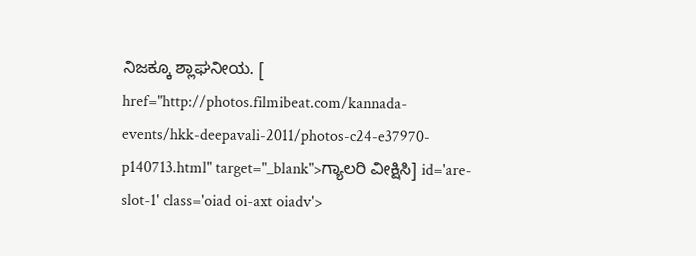ನಿಜಕ್ಕೂ ಶ್ಲಾಘನೀಯ. [ href="http://photos.filmibeat.com/kannada-events/hkk-deepavali-2011/photos-c24-e37970-p140713.html" target="_blank">ಗ್ಯಾಲರಿ ವೀಕ್ಷಿಸಿ] id='are-slot-1' class='oiad oi-axt oiadv'>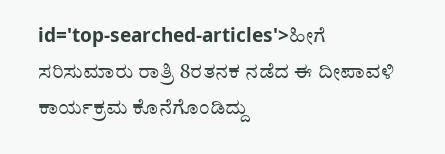id='top-searched-articles'>ಹೀಗೆ
ಸರಿಸುಮಾರು ರಾತ್ರಿ 8ರತನಕ ನಡೆದ ಈ ದೀಪಾವಳಿ ಕಾರ್ಯಕ್ರಮ ಕೊನೆಗೊಂಡಿದ್ದು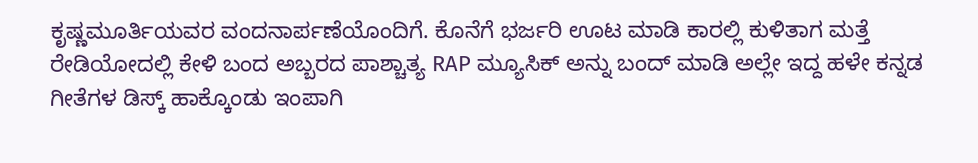ಕೃಷ್ಣಮೂರ್ತಿಯವರ ವಂದನಾರ್ಪಣೆಯೊಂದಿಗೆ. ಕೊನೆಗೆ ಭರ್ಜರಿ ಊಟ ಮಾಡಿ ಕಾರಲ್ಲಿ ಕುಳಿತಾಗ ಮತ್ತೆ ರೇಡಿಯೋದಲ್ಲಿ ಕೇಳಿ ಬಂದ ಅಬ್ಬರದ ಪಾಶ್ಚಾತ್ಯ RAP ಮ್ಯೂಸಿಕ್ ಅನ್ನು ಬಂದ್ ಮಾಡಿ ಅಲ್ಲೇ ಇದ್ದ ಹಳೇ ಕನ್ನಡ ಗೀತೆಗಳ ಡಿಸ್ಕ್ ಹಾಕ್ಕೊಂಡು ಇಂಪಾಗಿ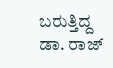ಬರುತ್ತಿದ್ದ ಡಾ. ರಾಜ್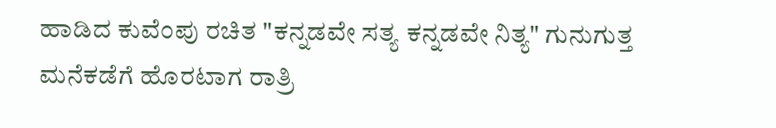ಹಾಡಿದ ಕುವೆಂಪು ರಚಿತ "ಕನ್ನಡವೇ ಸತ್ಯ ಕನ್ನಡವೇ ನಿತ್ಯ" ಗುನುಗುತ್ತ ಮನೆಕಡೆಗೆ ಹೊರಟಾಗ ರಾತ್ರಿ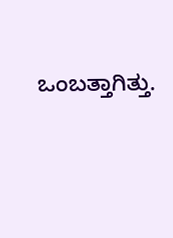ಒಂಬತ್ತಾಗಿತ್ತು.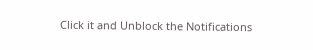Click it and Unblock the Notifications